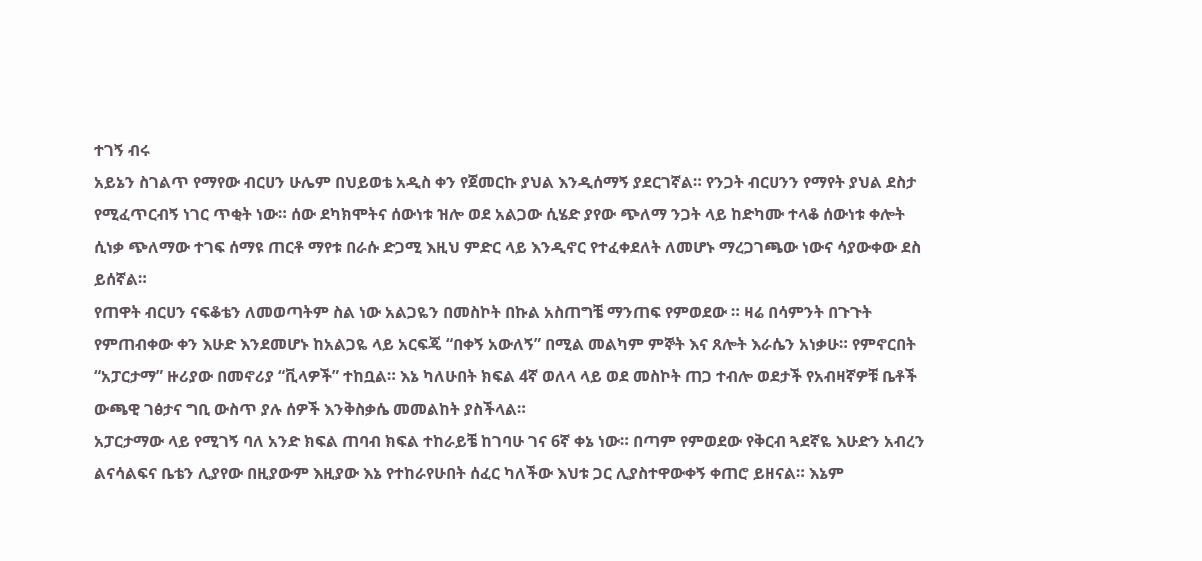ተገኝ ብሩ
አይኔን ስገልጥ የማየው ብርሀን ሁሌም በህይወቴ አዲስ ቀን የጀመርኩ ያህል እንዲሰማኝ ያደርገኛል። የንጋት ብርሀንን የማየት ያህል ደስታ የሚፈጥርብኝ ነገር ጥቂት ነው። ሰው ደካክሞትና ሰውነቱ ዝሎ ወደ አልጋው ሲሄድ ያየው ጭለማ ንጋት ላይ ከድካሙ ተላቆ ሰውነቱ ቀሎት ሲነቃ ጭለማው ተገፍ ሰማዩ ጠርቶ ማየቱ በራሱ ድጋሚ እዚህ ምድር ላይ እንዲኖር የተፈቀደለት ለመሆኑ ማረጋገጫው ነውና ሳያውቀው ደስ ይሰኛል።
የጠዋት ብርሀን ናፍቆቴን ለመወጣትም ስል ነው አልጋዬን በመስኮት በኩል አስጠግቼ ማንጠፍ የምወደው ። ዛሬ በሳምንት በጉጉት የምጠብቀው ቀን እሁድ እንደመሆኑ ከአልጋዬ ላይ አርፍጄ “በቀኝ አውለኝ” በሚል መልካም ምኞት እና ጸሎት እራሴን አነቃሁ። የምኖርበት “አፓርታማ” ዙሪያው በመኖሪያ “ቪላዎች” ተከቧል። እኔ ካለሁበት ክፍል 4ኛ ወለላ ላይ ወደ መስኮት ጠጋ ተብሎ ወደታች የአብዛኛዎቹ ቤቶች ውጫዊ ገፅታና ግቢ ውስጥ ያሉ ሰዎች እንቅስቃሴ መመልከት ያስችላል።
አፓርታማው ላይ የሚገኝ ባለ አንድ ክፍል ጠባብ ክፍል ተከራይቼ ከገባሁ ገና 6ኛ ቀኔ ነው። በጣም የምወደው የቅርብ ጓደኛዬ እሁድን አብረን ልናሳልፍና ቤቴን ሊያየው በዚያውም እዚያው እኔ የተከራየሁበት ሰፈር ካለችው እህቱ ጋር ሊያስተዋውቀኝ ቀጠሮ ይዘናል። እኔም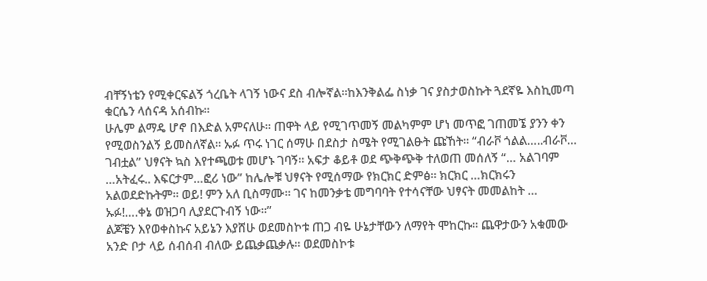ብቸኝነቴን የሚቀርፍልኝ ጎረቤት ላገኝ ነውና ደስ ብሎኛል።ከእንቅልፌ ስነቃ ገና ያስታወስኩት ጓደኛዬ እስኪመጣ ቁርሴን ላሰናዳ አሰብኩ።
ሁሌም ልማዴ ሆኖ በእድል አምናለሁ። ጠዋት ላይ የሚገጥመኝ መልካምም ሆነ መጥፎ ገጠመኜ ያንን ቀን የሚወስንልኝ ይመስለኛል። ኡፉ ጥሩ ነገር ሰማሁ በደስታ ስሜት የሚገልፁት ጩኸት። “ብራቮ ጎልል…..ብራቮ… ገብቷል” ህፃናት ኳስ እየተጫወቱ መሆኑ ገባኝ። አፍታ ቆይቶ ወደ ጭቅጭቅ ተለወጠ መሰለኝ “… አልገባም …አትፈሩ.. እፍርታም…ፎሪ ነው” ከሌሎቹ ህፃናት የሚሰማው የክርክር ድምፅ። ክርክር …ክርክሩን አልወደድኩትም። ወይ! ምን አለ ቢስማሙ። ገና ከመንቃቴ መግባባት የተሳናቸው ህፃናት መመልከት … ኡፉ!….ቀኔ ወዝጋባ ሊያደርጉብኝ ነው።”
ልጆቼን እየወቀስኩና አይኔን እያሸሁ ወደመስኮቱ ጠጋ ብዬ ሁኔታቸውን ለማየት ሞከርኩ። ጨዋታውን አቁመው አንድ ቦታ ላይ ሰብሰብ ብለው ይጨቃጨቃሉ። ወደመስኮቱ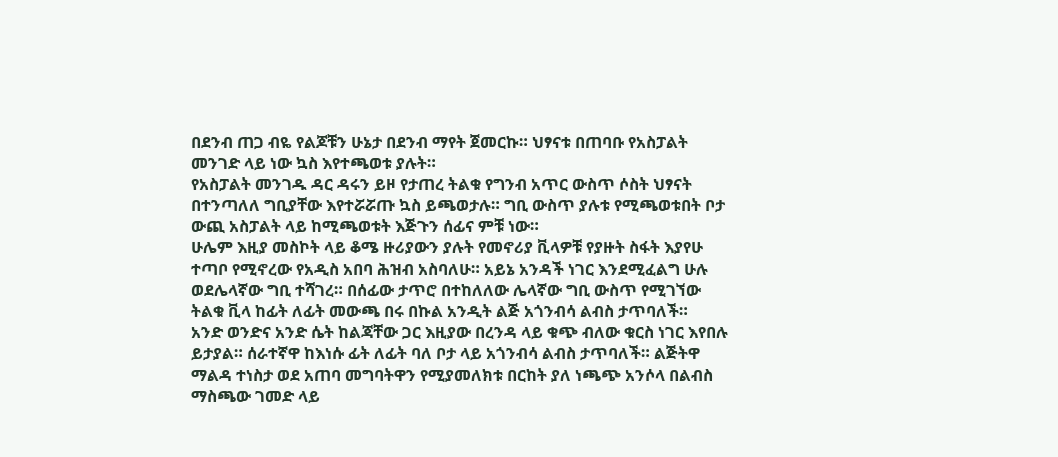በደንብ ጠጋ ብዬ የልጆቹን ሁኔታ በደንብ ማየት ጀመርኩ። ህፃናቱ በጠባቡ የአስፓልት መንገድ ላይ ነው ኳስ እየተጫወቱ ያሉት።
የአስፓልት መንገዱ ዳር ዳሩን ይዞ የታጠረ ትልቁ የግንብ አጥር ውስጥ ሶስት ህፃናት በተንጣለለ ግቢያቸው እየተሯሯጡ ኳስ ይጫወታሉ። ግቢ ውስጥ ያሉቱ የሚጫወቱበት ቦታ ውጪ አስፓልት ላይ ከሚጫወቱት እጅጉን ሰፊና ምቹ ነው።
ሁሌም እዚያ መስኮት ላይ ቆሜ ዙሪያውን ያሉት የመኖሪያ ቪላዎቹ የያዙት ስፋት እያየሁ ተጣቦ የሚኖረው የአዲስ አበባ ሕዝብ አስባለሁ። አይኔ አንዳች ነገር እንደሚፈልግ ሁሉ ወደሌላኛው ግቢ ተሻገረ። በሰፊው ታጥሮ በተከለለው ሌላኛው ግቢ ውስጥ የሚገኘው ትልቁ ቪላ ከፊት ለፊት መውጫ በሩ በኩል አንዲት ልጅ አጎንብሳ ልብስ ታጥባለች።
አንድ ወንድና አንድ ሴት ከልጃቸው ጋር እዚያው በረንዳ ላይ ቁጭ ብለው ቁርስ ነገር እየበሉ ይታያል። ሰራተኛዋ ከእነሱ ፊት ለፊት ባለ ቦታ ላይ አጎንብሳ ልብስ ታጥባለች። ልጅትዋ ማልዳ ተነስታ ወደ አጠባ መግባትዋን የሚያመለክቱ በርከት ያለ ነጫጭ አንሶላ በልብስ ማስጫው ገመድ ላይ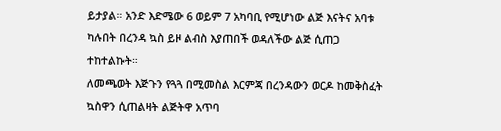ይታያል። አንድ እድሜው 6 ወይም 7 አካባቢ የሚሆነው ልጅ እናትና አባቱ ካሉበት በረንዳ ኳስ ይዞ ልብስ እያጠበች ወዳለችው ልጅ ሲጠጋ ተከተልኩት።
ለመጫወት እጅጉን የጓጓ በሚመስል እርምጃ በረንዳውን ወርዶ ከመቅስፈት ኳስዋን ሲጠልዛት ልጅትዋ አጥባ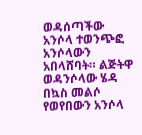ወዳሰጣችው አንሶላ ተወንጭፎ አንሶላውን አበላሸባት። ልጅትዋ ወዳንሶላው ሄዳ በኳስ መልሶ የወየበውን አንሶላ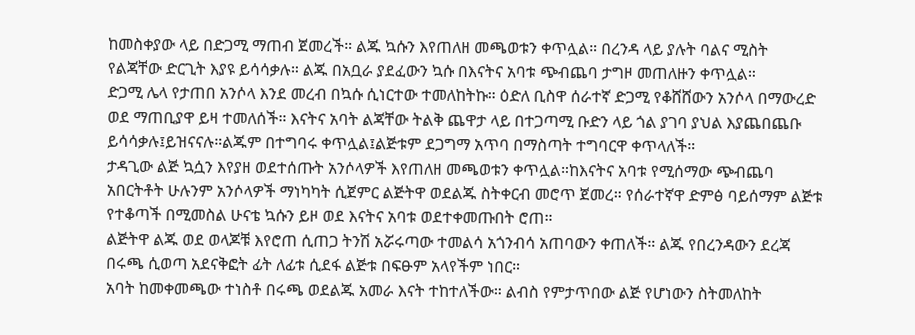ከመስቀያው ላይ በድጋሚ ማጠብ ጀመረች። ልጁ ኳሱን እየጠለዘ መጫወቱን ቀጥሏል። በረንዳ ላይ ያሉት ባልና ሚስት የልጃቸው ድርጊት እያዩ ይሳሳቃሉ። ልጁ በአቧራ ያደፈውን ኳሱ በእናትና አባቱ ጭብጨባ ታግዞ መጠለዙን ቀጥሏል።
ድጋሚ ሌላ የታጠበ አንሶላ እንደ መረብ በኳሱ ሲነርተው ተመለከትኩ። ዕድለ ቢስዋ ሰራተኛ ድጋሚ የቆሸሸውን አንሶላ በማውረድ ወደ ማጠቢያዋ ይዛ ተመለሰች። እናትና አባት ልጃቸው ትልቅ ጨዋታ ላይ በተጋጣሚ ቡድን ላይ ጎል ያገባ ያህል እያጨበጨቡ ይሳሳቃሉ፤ይዝናናሉ።ልጁም በተግባሩ ቀጥሏል፤ልጅቱም ደጋግማ አጥባ በማስጣት ተግባርዋ ቀጥላለች።
ታዳጊው ልጅ ኳሷን እየያዘ ወደተሰጡት አንሶላዎች እየጠለዘ መጫወቱን ቀጥሏል።ከእናትና አባቱ የሚሰማው ጭብጨባ አበርትቶት ሁሉንም አንሶላዎች ማነካካት ሲጀምር ልጅትዋ ወደልጁ ስትቀርብ መሮጥ ጀመረ። የሰራተኛዋ ድምፅ ባይሰማም ልጅቱ የተቆጣች በሚመስል ሁናቴ ኳሱን ይዞ ወደ እናትና አባቱ ወደተቀመጡበት ሮጠ።
ልጅትዋ ልጁ ወደ ወላጆቹ እየሮጠ ሲጠጋ ትንሽ አሯሩጣው ተመልሳ አጎንብሳ አጠባውን ቀጠለች። ልጁ የበረንዳውን ደረጃ በሩጫ ሲወጣ አደናቅፎት ፊት ለፊቱ ሲደፋ ልጅቱ በፍፁም አላየችም ነበር።
አባት ከመቀመጫው ተነስቶ በሩጫ ወደልጁ አመራ እናት ተከተለችው። ልብስ የምታጥበው ልጅ የሆነውን ስትመለከት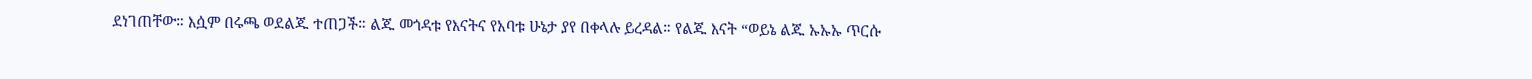ደነገጠቸው። እሷም በሩጫ ወደልጁ ተጠጋች። ልጁ መጎዳቱ የእናትና የአባቱ ሁኔታ ያየ በቀላሉ ይረዳል። የልጁ እናት “ወይኔ ልጁ ኡኡኡ ጥርሱ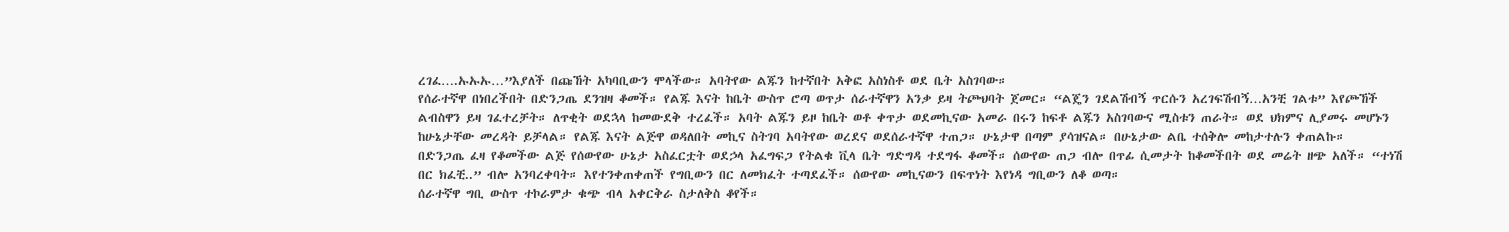ረገፈ….ኡኡኡ…”እያለች በጩኸት አካባቢውን ሞላችው። አባትየው ልጁን ከተኛበት አቅፎ አስነስቶ ወደ ቤት አስገባው።
የሰራተኛዋ በነበረችበት በድንጋጤ ደንዝዛ ቆመች። የልጁ እናት ከቤት ውስጥ ሮጣ ወጥታ ሰራተኛዋን አንቃ ይዛ ትጮህባት ጀመር። “ልጄን ገደልሽብኝ ጥርሱን አረገፍሽብኝ…አንቺ ገልቱ” እየጮኸች ልብስዋን ይዛ ገፈተረቻት። ለጥቂት ወደኋላ ከመውደቅ ተረፈች። አባት ልጁን ይዞ ከቤት ወቶ ቀጥታ ወደመኪናው አመራ በሩን ከፍቶ ልጁን አስገባውና ሚስቱን ጠራት። ወደ ህክምና ሊያመሩ መሆኑን ከሁኔታቸው መረዳት ይቻላል። የልጁ እናት ልጅዋ ወዳለበት መኪና ስትገባ አባትየው ወረደና ወደሰራተኛዋ ተጠጋ። ሁኔታዋ በጣም ያሳዝናል። በሁኔታው ልቤ ተሰቅሎ መከታተሉን ቀጠልኩ።
በድንጋጤ ፈዛ የቆመችው ልጅ የሰውየው ሁኔታ አስፈርቷት ወደኃላ አፈግፍጋ የትልቁ ቪላ ቤት ግድግዳ ተደግፋ ቆመች። ሰውየው ጠጋ ብሎ በጥፊ ሲመታት ከቆመችበት ወደ መሬት ዘጭ አለች። “ተነሽ በር ክፈቺ..” ብሎ አንባረቀባት። እየተንቀጠቀጠች የግቢውን በር ለመክፈት ተጣደፈች። ሰውየው መኪናውን በፍጥነት እየነዳ ግቢውን ለቆ ወጣ።
ሰራተኛዋ ግቢ ውስጥ ተኮራምታ ቁጭ ብላ አቀርቅራ ስታለቅስ ቆየች።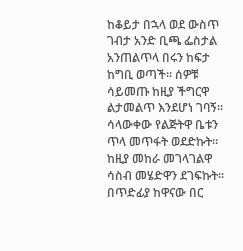ከቆይታ በኋላ ወደ ውስጥ ገብታ አንድ ቢጫ ፌስታል አንጠልጥላ በሩን ከፍታ ከግቢ ወጣች። ሰዎቹ ሳይመጡ ከዚያ ችግርዋ ልታመልጥ እንደሆነ ገባኝ። ሳላውቀው የልጅትዋ ቤቱን ጥላ መጥፋት ወደድኩት። ከዚያ መከራ መገላገልዋ ሳስብ መሄድዋን ደገፍኩት። በጥድፊያ ከዋናው በር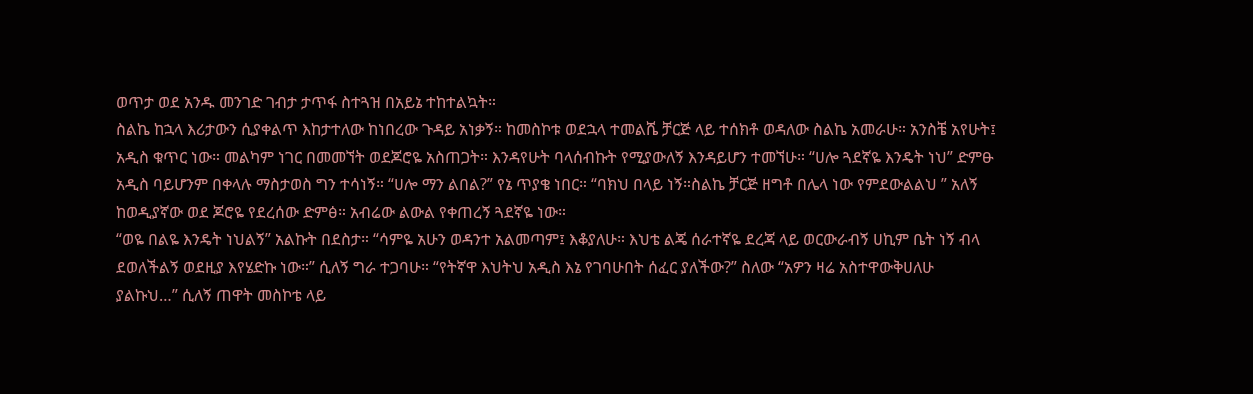ወጥታ ወደ አንዱ መንገድ ገብታ ታጥፋ ስተጓዝ በአይኔ ተከተልኳት።
ስልኬ ከኋላ እሪታውን ሲያቀልጥ እከታተለው ከነበረው ጉዳይ አነቃኝ። ከመስኮቱ ወደኋላ ተመልሼ ቻርጅ ላይ ተሰክቶ ወዳለው ስልኬ አመራሁ። አንስቼ አየሁት፤ አዲስ ቁጥር ነው። መልካም ነገር በመመኘት ወደጆሮዬ አስጠጋት። እንዳየሁት ባላሰብኩት የሚያውለኝ እንዳይሆን ተመኘሁ። “ሀሎ ጓደኛዬ እንዴት ነህ” ድምፁ አዲስ ባይሆንም በቀላሉ ማስታወስ ግን ተሳነኝ። “ሀሎ ማን ልበል?” የኔ ጥያቄ ነበር። “ባክህ በላይ ነኝ።ስልኬ ቻርጅ ዘግቶ በሌላ ነው የምደውልልህ ” አለኝ ከወዲያኛው ወደ ጆሮዬ የደረሰው ድምፅ። አብሬው ልውል የቀጠረኝ ጓደኛዬ ነው።
“ወዬ በልዬ እንዴት ነህልኝ” አልኩት በደስታ። “ሳምዬ አሁን ወዳንተ አልመጣም፤ እቆያለሁ። እህቴ ልጄ ሰራተኛዬ ደረጃ ላይ ወርውራብኝ ሀኪም ቤት ነኝ ብላ ደወለችልኝ ወደዚያ እየሄድኩ ነው።” ሲለኝ ግራ ተጋባሁ። “የትኛዋ እህትህ አዲስ እኔ የገባሁበት ሰፈር ያለችው?” ስለው “አዎን ዛሬ አስተዋውቅሀለሁ ያልኩህ…” ሲለኝ ጠዋት መስኮቴ ላይ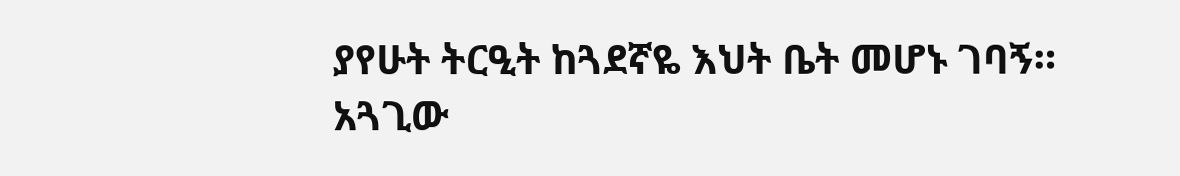ያየሁት ትርዒት ከጓደኛዬ እህት ቤት መሆኑ ገባኝ።
አጓጊው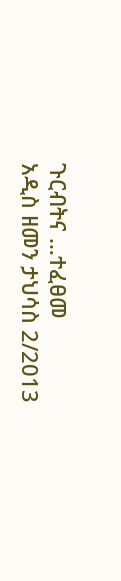ጉርብትና …ተፈፀመ
አዲስ ዘመን ታህሳስ 2/2013